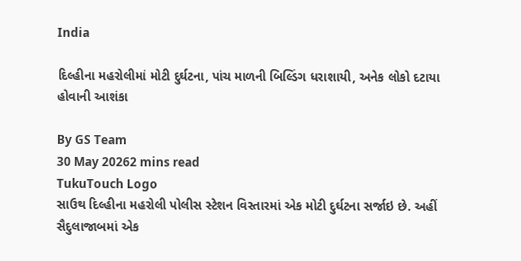India

દિલ્હીના મહરોલીમાં મોટી દુર્ઘટના, પાંચ માળની બિલ્ડિંગ ધરાશાયી, અનેક લોકો દટાયા હોવાની આશંકા

By GS Team
30 May 20262 mins read
TukuTouch Logo
સાઉથ દિલ્હીના મહરોલી પોલીસ સ્ટેશન વિસ્તારમાં એક મોટી દુર્ઘટના સર્જાઇ છે. અહીં સૈદુલાજાબમાં એક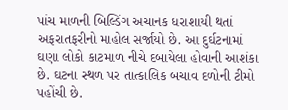પાંચ માળની બિલ્ડિંગ અચાનક ધરાશાયી થતાં અફરાતફરીનો માહોલ સર્જાયો છે. આ દુર્ઘટનામાં ઘણા લોકો કાટમાળ નીચે દબાયેલા હોવાની આશંકા છે. ઘટના સ્થળ પર તાત્કાલિક બચાવ દળોની ટીમો પહોંચી છે.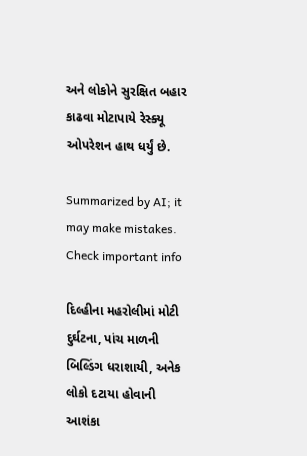અને લોકોને સુરક્ષિત બહાર કાઢવા મોટાપાયે રેસ્ક્યૂ ઓપરેશન હાથ ધર્યું છે.

Summarized by AI; it may make mistakes. Check important info

દિલ્હીના મહરોલીમાં મોટી દુર્ઘટના, પાંચ માળની બિલ્ડિંગ ધરાશાયી, અનેક લોકો દટાયા હોવાની આશંકા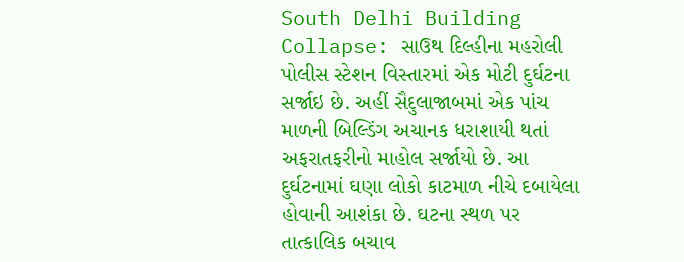South Delhi Building Collapse: સાઉથ દિલ્હીના મહરોલી પોલીસ સ્ટેશન વિસ્તારમાં એક મોટી દુર્ઘટના સર્જાઇ છે. અહીં સૈદુલાજાબમાં એક પાંચ માળની બિલ્ડિંગ અચાનક ધરાશાયી થતાં અફરાતફરીનો માહોલ સર્જાયો છે. આ દુર્ઘટનામાં ઘણા લોકો કાટમાળ નીચે દબાયેલા હોવાની આશંકા છે. ઘટના સ્થળ પર તાત્કાલિક બચાવ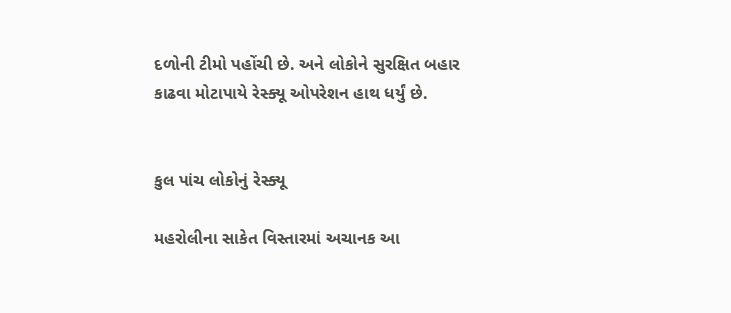દળોની ટીમો પહોંચી છે. અને લોકોને સુરક્ષિત બહાર કાઢવા મોટાપાયે રેસ્ક્યૂ ઓપરેશન હાથ ધર્યું છે.


કુલ પાંચ લોકોનું રેસ્ક્યૂ

મહરોલીના સાકેત વિસ્તારમાં અચાનક આ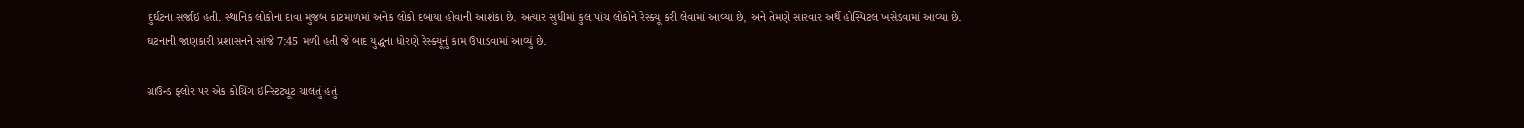દુર્ઘટના સર્જાઇ હતી. સ્થાનિક લોકોના દાવા મુજબ કાટમાળમાં અનેક લોકો દબાયા હોવાની આશંકા છે. અત્યાર સુધીમાં કુલ પાંચ લોકોને રેસ્ક્યૂ કરી લેવામાં આવ્યા છે, અને તેમણે સારવાર અર્થે હોસ્પિટલ ખસેડવામાં આવ્યા છે. ઘટનાની જાણકારી પ્રશાસનને સાંજે 7:45 મળી હતી જે બાદ યુદ્ધના ધોરણે રેસ્ક્યૂનું કામ ઉપાડવામાં આવ્યું છે.

ગ્રાઉન્ડ ફ્લોર પર એક કોચિંગ ઇન્સ્ટિટ્યૂટ ચાલતું હતું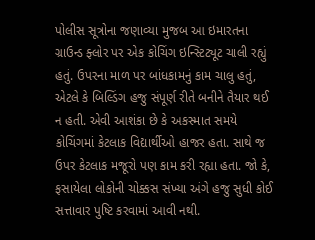પોલીસ સૂત્રોના જણાવ્યા મુજબ આ ઇમારતના ગ્રાઉન્ડ ફ્લોર પર એક કોચિંગ ઇન્સ્ટિટ્યૂટ ચાલી રહ્યું હતું. ઉપરના માળ પર બાંધકામનું કામ ચાલુ હતું, એટલે કે બિલ્ડિંગ હજુ સંપૂર્ણ રીતે બનીને તૈયાર થઈ ન હતી. એવી આશંકા છે કે અકસ્માત સમયે કોચિંગમાં કેટલાક વિદ્યાર્થીઓ હાજર હતા. સાથે જ ઉપર કેટલાક મજૂરો પણ કામ કરી રહ્યા હતા. જો કે, ફસાયેલા લોકોની ચોક્કસ સંખ્યા અંગે હજુ સુધી કોઈ સત્તાવાર પુષ્ટિ કરવામાં આવી નથી.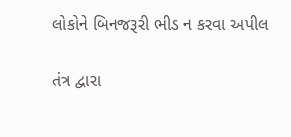લોકોને બિનજરૂરી ભીડ ન કરવા અપીલ

તંત્ર દ્વારા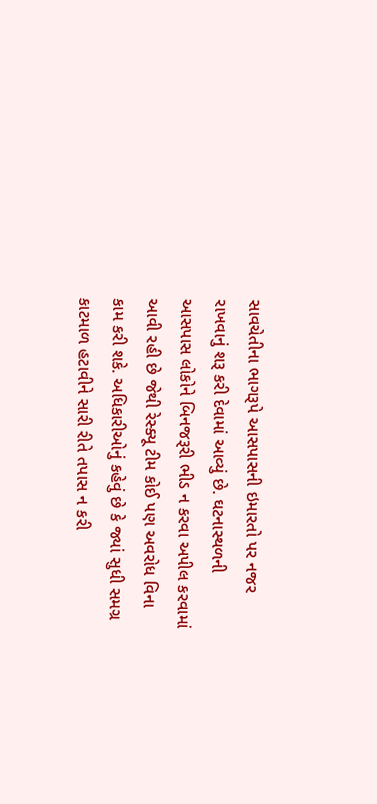સાવચેતીના ભાગરૂપે આસપાસની ઇમારતો પર નજર રાખવાનું શરૂ કરી દેવામાં આવ્યું છે. ઘટનાસ્થળની આસપાસ લોકોને બિનજરૂરી ભીડ ન કરવા અપીલ કરવામાં આવી રહી છે જેથી રેસ્ક્યૂ ટીમ કોઈ પણ અવરોધ વિના કામ કરી શકે. અધિકારીઓનું કહેવું છે કે જ્યાં સુધી સમગ્ર કાટમાળ હટાવીને સારી રીતે તપાસ ન કરી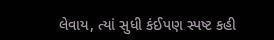લેવાય, ત્યાં સુધી કંઈપણ સ્પષ્ટ કહી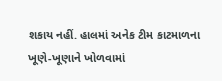શકાય નહીં. હાલમાં અનેક ટીમ કાટમાળના ખૂણે-ખૂણાને ખોળવામાં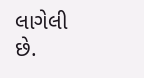લાગેલી છે.